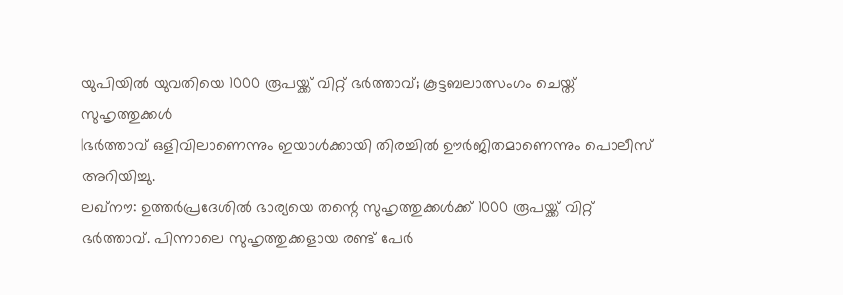യുപിയിൽ യുവതിയെ 1000 രൂപയ്ക്ക് വിറ്റ് ഭർത്താവ്; കൂട്ടബലാത്സംഗം ചെയ്ത് സുഹൃത്തുക്കൾ
|ഭർത്താവ് ഒളിവിലാണെന്നും ഇയാൾക്കായി തിരച്ചിൽ ഊർജിതമാണെന്നും പൊലീസ് അറിയിച്ചു.
ലഖ്നൗ: ഉത്തർപ്രദേശിൽ ഭാര്യയെ തന്റെ സുഹൃത്തുക്കൾക്ക് 1000 രൂപയ്ക്ക് വിറ്റ് ഭർത്താവ്. പിന്നാലെ സുഹൃത്തുക്കളായ രണ്ട് പേർ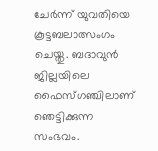ചേർന്ന് യുവതിയെ കൂട്ടബലാത്സംഗം ചെയ്തു. ബദാവുൻ ജില്ലയിലെ ഫൈസ്ഗഞ്ചിലാണ് ഞെട്ടിക്കുന്ന സംഭവം.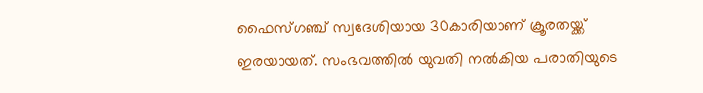ഫൈസ്ഗഞ്ച് സ്വദേശിയായ 30കാരിയാണ് ക്രൂരതയ്ക്ക് ഇരയായത്. സംഭവത്തിൽ യുവതി നൽകിയ പരാതിയുടെ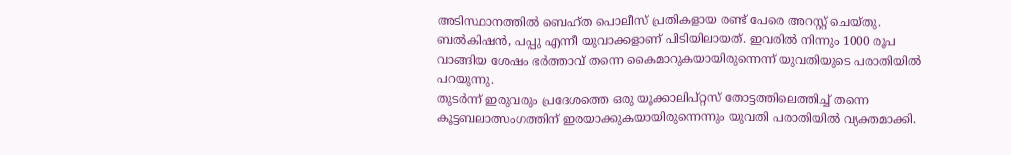അടിസ്ഥാനത്തിൽ ബെഹ്ത പൊലീസ് പ്രതികളായ രണ്ട് പേരെ അറസ്റ്റ് ചെയ്തു.
ബൽകിഷൻ, പപ്പു എന്നീ യുവാക്കളാണ് പിടിയിലായത്. ഇവരിൽ നിന്നും 1000 രൂപ വാങ്ങിയ ശേഷം ഭർത്താവ് തന്നെ കൈമാറുകയായിരുന്നെന്ന് യുവതിയുടെ പരാതിയിൽ പറയുന്നു.
തുടർന്ന് ഇരുവരും പ്രദേശത്തെ ഒരു യൂക്കാലിപ്റ്റസ് തോട്ടത്തിലെത്തിച്ച് തന്നെ കൂട്ടബലാത്സംഗത്തിന് ഇരയാക്കുകയായിരുന്നെന്നും യുവതി പരാതിയിൽ വ്യക്തമാക്കി.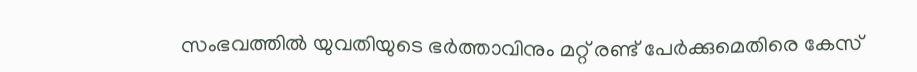സംഭവത്തിൽ യുവതിയുടെ ഭർത്താവിനും മറ്റ് രണ്ട് പേർക്കുമെതിരെ കേസ്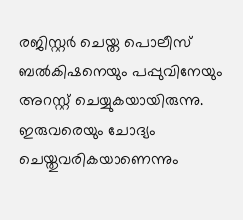രജിസ്റ്റർ ചെയ്ത പൊലീസ് ബൽകിഷനെയും പപ്പുവിനേയും അറസ്റ്റ് ചെയ്യുകയായിരുന്നു.
ഇരുവരെയും ചോദ്യം ചെയ്തുവരികയാണെന്നും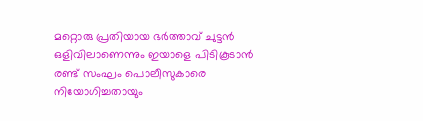മറ്റൊരു പ്രതിയായ ഭർത്താവ് ചുട്ടൻ ഒളിവിലാണെന്നും ഇയാളെ പിടികൂടാൻ രണ്ട് സംഘം പൊലീസുകാരെ നിയോഗിച്ചതായും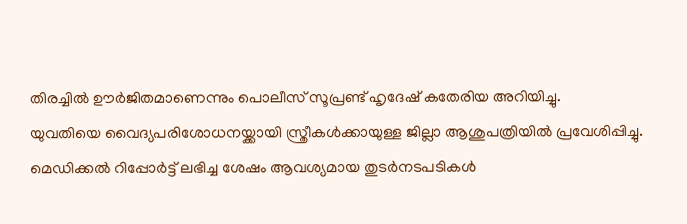തിരച്ചിൽ ഊർജിതമാണെന്നും പൊലീസ് സൂപ്രണ്ട് ഹൃദേഷ് കതേരിയ അറിയിച്ചു.
യുവതിയെ വൈദ്യപരിശോധനയ്ക്കായി സ്ത്രീകൾക്കായുള്ള ജില്ലാ ആശുപത്രിയിൽ പ്രവേശിപ്പിച്ചു. മെഡിക്കൽ റിപ്പോർട്ട് ലഭിച്ച ശേഷം ആവശ്യമായ തുടർനടപടികൾ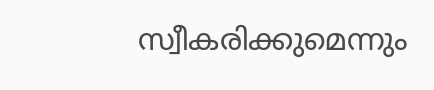സ്വീകരിക്കുമെന്നും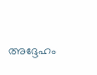അദ്ദേഹം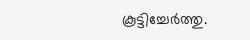കൂട്ടിച്ചേർത്തു.